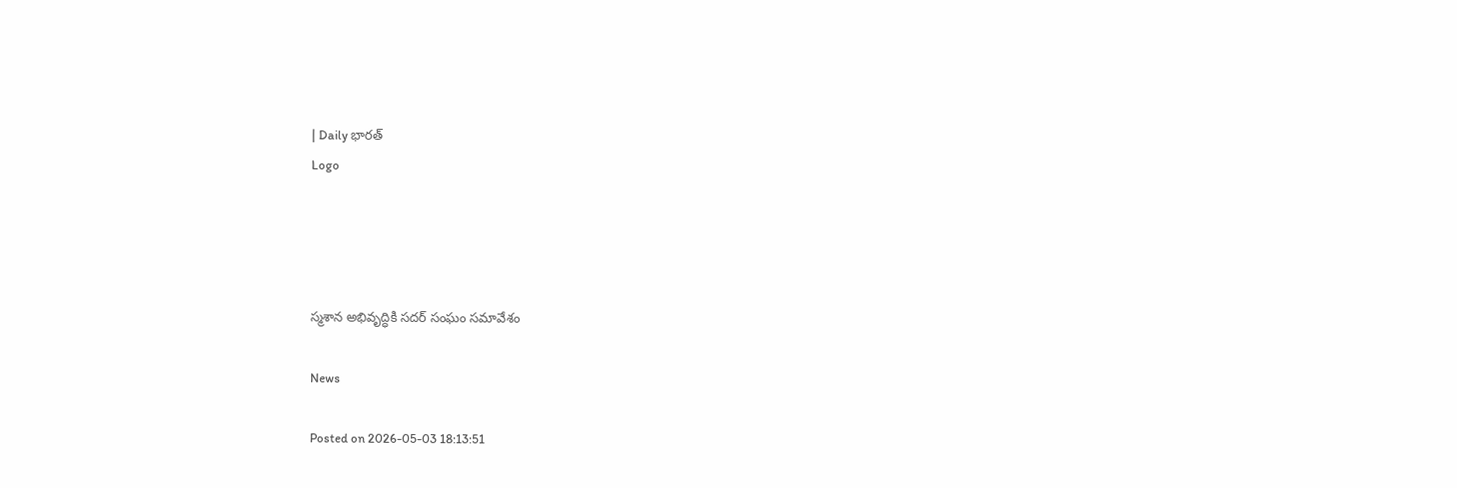| Daily భారత్
Logo




స్మశాన అభివృద్ధికి సదర్ సంఘం సమావేశం

News

Posted on 2026-05-03 18:13:51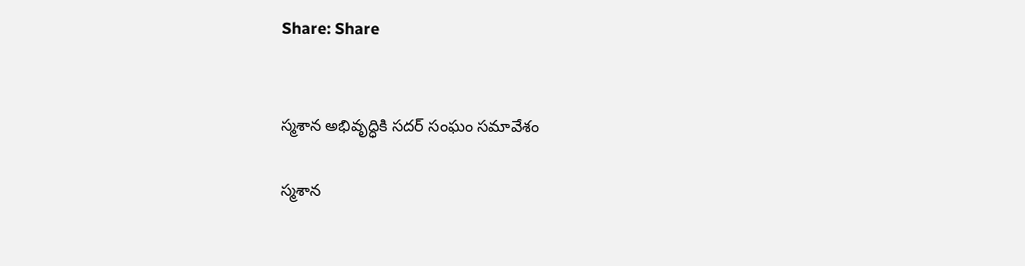Share: Share


స్మశాన అభివృద్ధికి సదర్ సంఘం సమావేశం

స్మశాన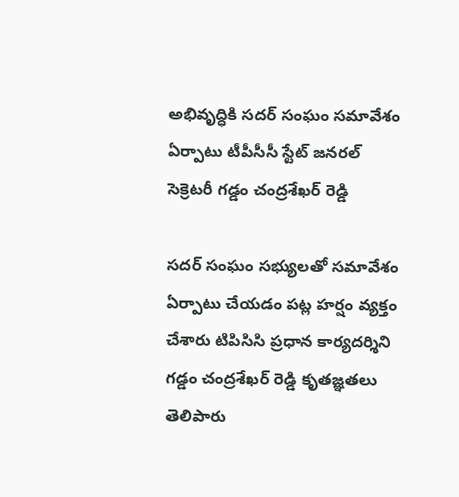అభివృద్ధికి సదర్ సంఘం సమావేశం ఏర్పాటు టీపీసీసీ స్టేట్ జనరల్ సెక్రెటరీ గడ్డం చంద్రశేఖర్ రెడ్డి

సదర్ సంఘం సభ్యులతో సమావేశం ఏర్పాటు చేయడం పట్ల హర్షం వ్యక్తం చేశారు టిపిసిసి ప్రధాన కార్యదర్శిని గడ్డం చంద్రశేఖర్ రెడ్డి కృతజ్ఞతలు తెలిపారు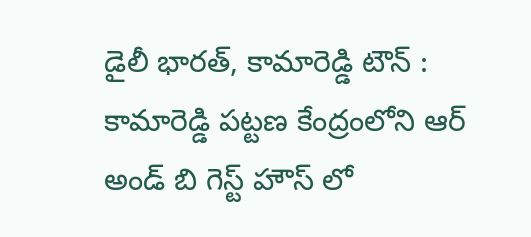డైలీ భారత్, కామారెడ్డి టౌన్ :  కామారెడ్డి పట్టణ కేంద్రంలోని ఆర్ అండ్ బి గెస్ట్ హౌస్ లో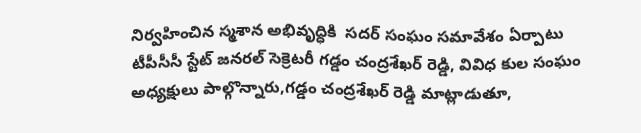నిర్వహించిన స్మశాన అభివృద్ధికి  సదర్ సంఘం సమావేశం ఏర్పాటు టీపీసీసీ స్టేట్ జనరల్ సెక్రెటరీ గడ్డం చంద్రశేఖర్ రెడ్డి, వివిధ కుల సంఘం అధ్యక్షులు పాల్గొన్నారు,గడ్డం చంద్రశేఖర్ రెడ్డి మాట్లాడుతూ,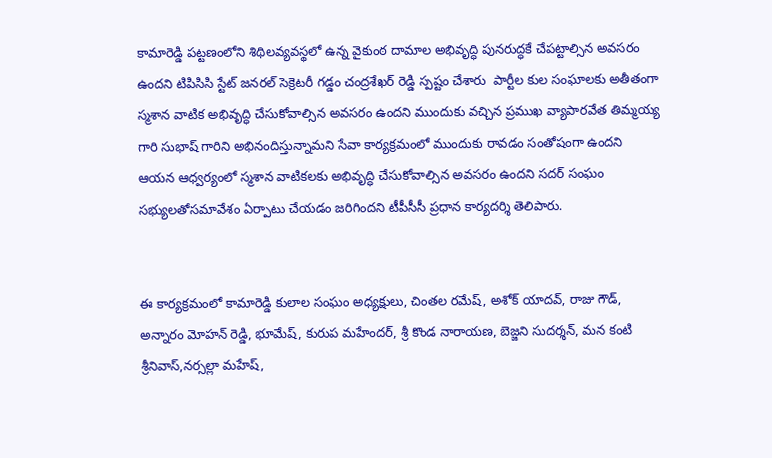కామారెడ్డి పట్టణంలోని శిథిలవ్యవస్థలో ఉన్న వైకుంఠ దామాల అభివృద్ధి పునరుద్ధకే చేపట్టాల్సిన అవసరం ఉందని టిపిసిసి స్టేట్ జనరల్ సెక్రెటరీ గడ్డం చంద్రశేఖర్ రెడ్డి స్పష్టం చేశారు  పార్టీల కుల సంఘాలకు అతీతంగా స్మశాన వాటిక అభివృద్ధి చేసుకోవాల్సిన అవసరం ఉందని ముందుకు వచ్చిన ప్రముఖ వ్యాపారవేత తిమ్మయ్య గారి సుభాష్ గారిని అభినందిస్తున్నామని సేవా కార్యక్రమంలో ముందుకు రావడం సంతోషంగా ఉందని  ఆయన ఆధ్వర్యంలో స్మశాన వాటికలకు అభివృద్ధి చేసుకోవాల్సిన అవసరం ఉందని సదర్ సంఘం సభ్యులతోసమావేశం ఏర్పాటు చేయడం జరిగిందని టీపీసీసీ ప్రధాన కార్యదర్శి తెలిపారు.


ఈ కార్యక్రమంలో కామారెడ్డి కులాల సంఘం అధ్యక్షులు, చింతల రమేష్, అశోక్ యాదవ్, రాజు గౌడ్, అన్నారం మోహన్ రెడ్డి, భూమేష్, కురుప మహేందర్, శ్రీ కొండ నారాయణ, బెజ్జని సుదర్శన్, మన కంటి శ్రీనివాస్,నర్సల్లా మహేష్,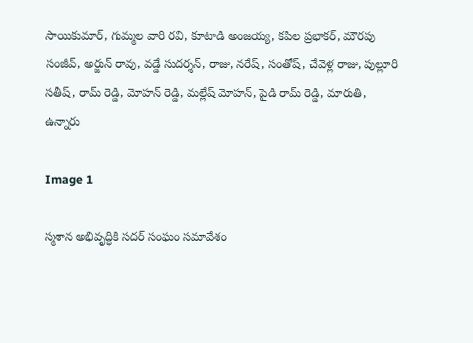సాయికుమార్, గుమ్మల వారి రవి, కూటాడి అంజయ్య, కపిల ప్రభాకర్, మౌరపు సంజీవ్, అర్జున్ రావు, వడ్డే సుదర్శన్, రాజు, నరేష్, సంతోష్, చేవెళ్ల రాజు, పుల్లూరి సతీష్, రామ్ రెడ్డి, మోహన్ రెడ్డి, మల్లేష్ మోహన్, పైడి రామ్ రెడ్డి, మారుతి, ఉన్నారు

Image 1

స్మశాన అభివృద్ధికి సదర్ సంఘం సమావేశం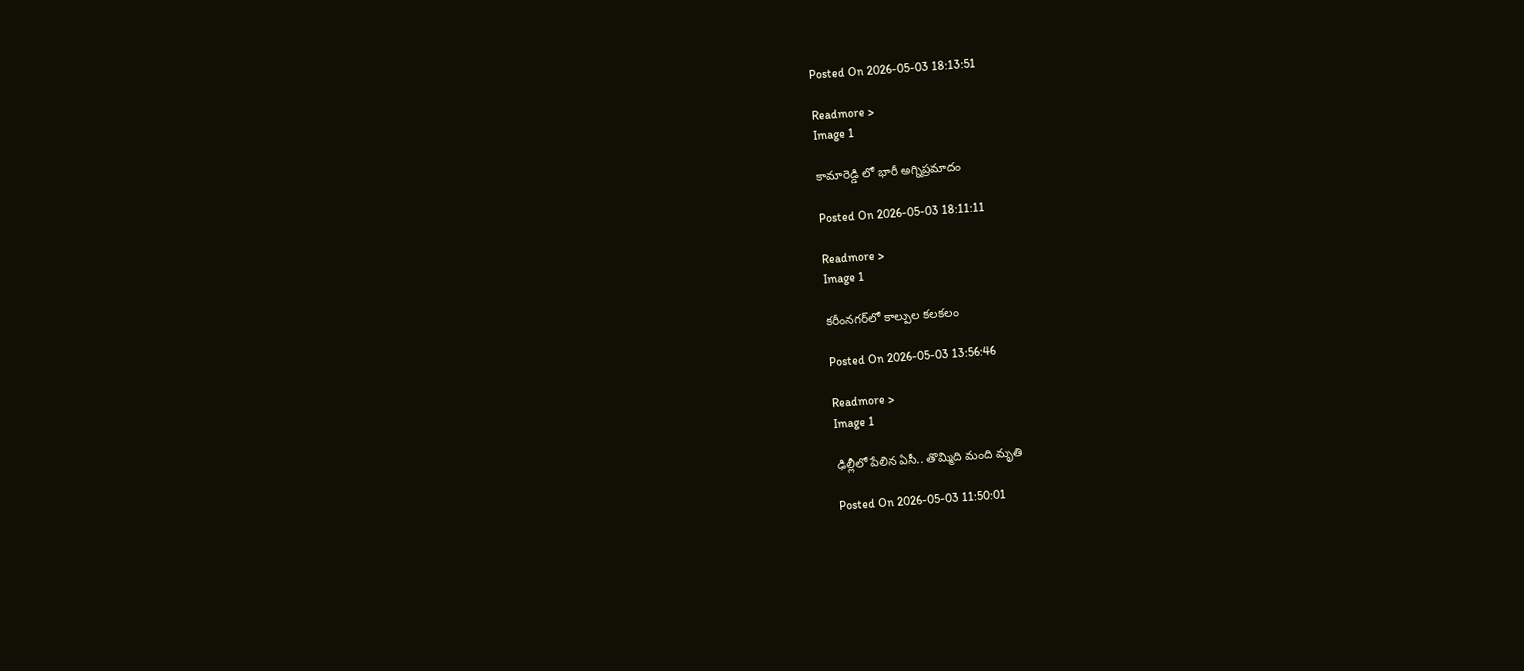Posted On 2026-05-03 18:13:51

Readmore >
Image 1

కామారెడ్డి లో భారీ అగ్నిప్రమాదం

Posted On 2026-05-03 18:11:11

Readmore >
Image 1

కరీంనగర్‌లో కాల్పుల కలకలం

Posted On 2026-05-03 13:56:46

Readmore >
Image 1

ఢిల్లీలో పేలిన ఏసీ.. తొమ్మిది మంది మృతి

Posted On 2026-05-03 11:50:01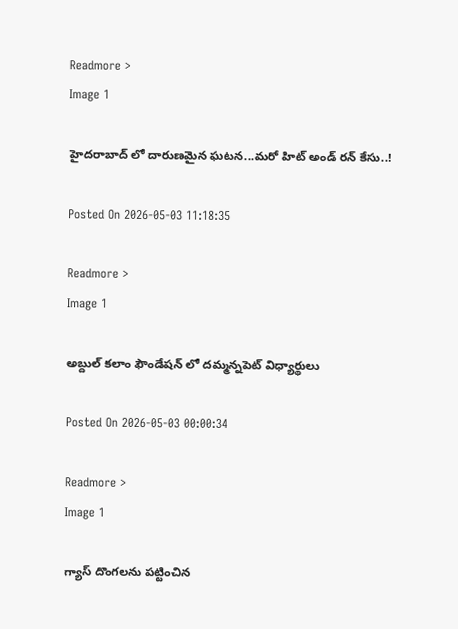Readmore >
Image 1

హైదరాబాద్ లో దారుణమైన ఘటన...మరో హిట్ అండ్ రన్ కేసు..!

Posted On 2026-05-03 11:18:35

Readmore >
Image 1

అబ్దుల్ కలాం ఫౌండేషన్ లో దమ్మన్నపెట్ విధ్యార్థులు

Posted On 2026-05-03 00:00:34

Readmore >
Image 1

గ్యాస్ దొంగలను పట్టించిన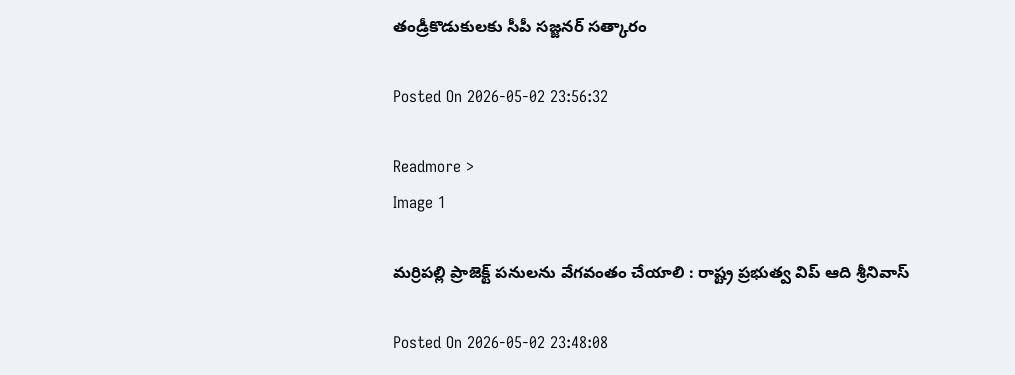తండ్రీకొడుకులకు సీపీ సజ్జనర్ సత్కారం

Posted On 2026-05-02 23:56:32

Readmore >
Image 1

మర్రిపల్లి ప్రాజెక్ట్ పనులను వేగవంతం చేయాలి : రాష్ట్ర ప్రభుత్వ విప్ ఆది శ్రీనివాస్

Posted On 2026-05-02 23:48:08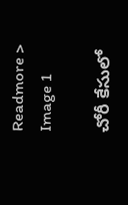Readmore >
Image 1

చోరీ కేసులో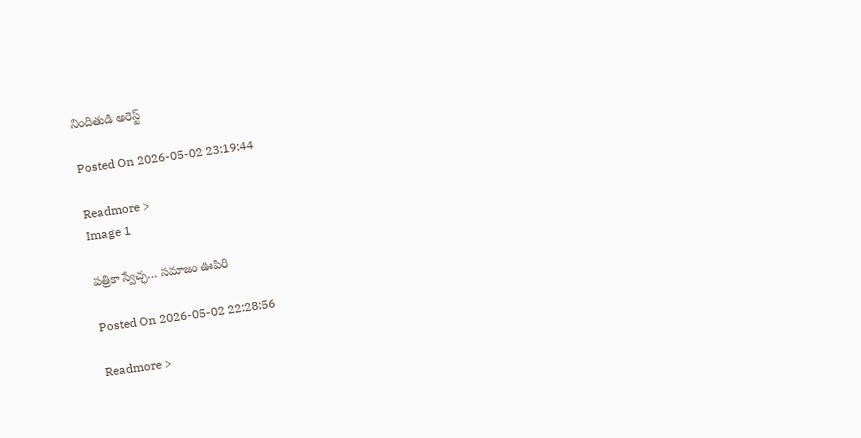నిందితుడి అరెస్ట్

Posted On 2026-05-02 23:19:44

Readmore >
Image 1

పత్రికా స్వేచ్ఛ… సమాజం ఊపిరి

Posted On 2026-05-02 22:28:56

Readmore >